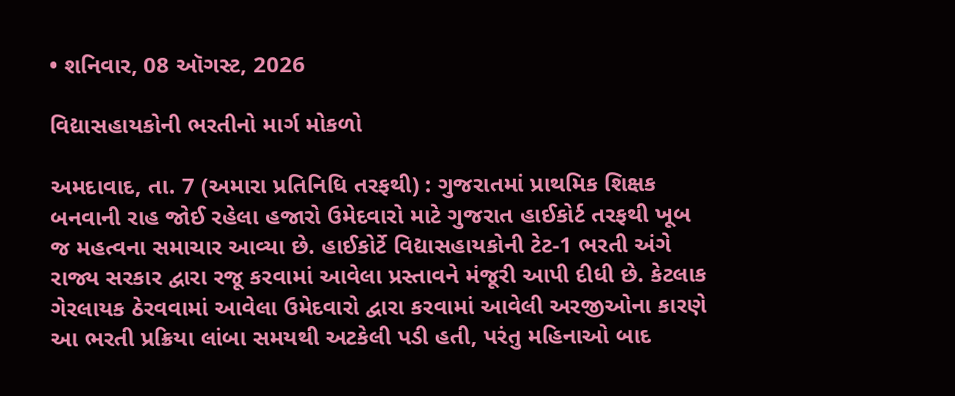• શનિવાર, 08 ઑગસ્ટ, 2026

વિદ્યાસહાયકોની ભરતીનો માર્ગ મોકળો

અમદાવાદ, તા. 7 (અમારા પ્રતિનિધિ તરફથી) : ગુજરાતમાં પ્રાથમિક શિક્ષક બનવાની રાહ જોઈ રહેલા હજારો ઉમેદવારો માટે ગુજરાત હાઈકોર્ટ તરફથી ખૂબ જ મહત્વના સમાચાર આવ્યા છે. હાઈકોર્ટે વિદ્યાસહાયકોની ટેટ-1 ભરતી અંગે રાજ્ય સરકાર દ્વારા રજૂ કરવામાં આવેલા પ્રસ્તાવને મંજૂરી આપી દીધી છે. કેટલાક ગેરલાયક ઠેરવવામાં આવેલા ઉમેદવારો દ્વારા કરવામાં આવેલી અરજીઓના કારણે આ ભરતી પ્રક્રિયા લાંબા સમયથી અટકેલી પડી હતી, પરંતુ મહિનાઓ બાદ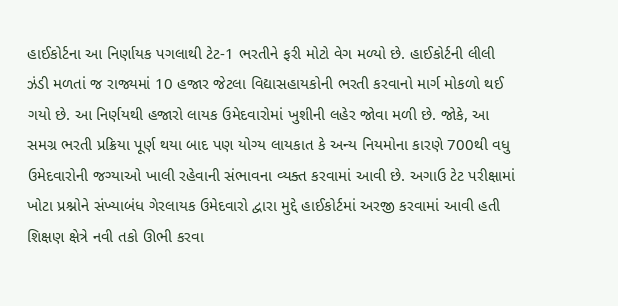હાઈકોર્ટના આ નિર્ણાયક પગલાથી ટેટ-1 ભરતીને ફરી મોટો વેગ મળ્યો છે. હાઈકોર્ટની લીલી ઝંડી મળતાં જ રાજ્યમાં 10 હજાર જેટલા વિદ્યાસહાયકોની ભરતી કરવાનો માર્ગ મોકળો થઈ ગયો છે. આ નિર્ણયથી હજારો લાયક ઉમેદવારોમાં ખુશીની લહેર જોવા મળી છે. જોકે, આ સમગ્ર ભરતી પ્રક્રિયા પૂર્ણ થયા બાદ પણ યોગ્ય લાયકાત કે અન્ય નિયમોના કારણે 700થી વધુ ઉમેદવારોની જગ્યાઓ ખાલી રહેવાની સંભાવના વ્યક્ત કરવામાં આવી છે. અગાઉ ટેટ પરીક્ષામાં ખોટા પ્રશ્નોને સંખ્યાબંધ ગેરલાયક ઉમેદવારો દ્વારા મુદ્દે હાઈકોર્ટમાં અરજી કરવામાં આવી હતી શિક્ષણ ક્ષેત્રે નવી તકો ઊભી કરવા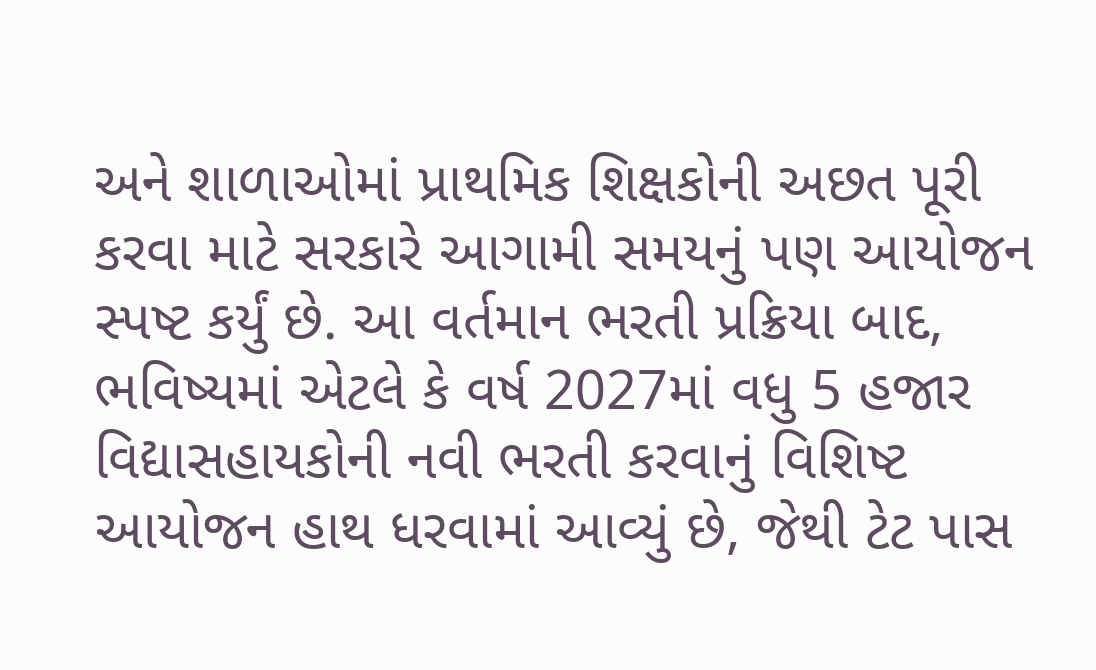અને શાળાઓમાં પ્રાથમિક શિક્ષકોની અછત પૂરી કરવા માટે સરકારે આગામી સમયનું પણ આયોજન સ્પષ્ટ કર્યું છે. આ વર્તમાન ભરતી પ્રક્રિયા બાદ, ભવિષ્યમાં એટલે કે વર્ષ 2027માં વધુ 5 હજાર વિદ્યાસહાયકોની નવી ભરતી કરવાનું વિશિષ્ટ આયોજન હાથ ધરવામાં આવ્યું છે, જેથી ટેટ પાસ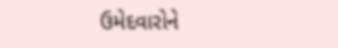ઉમેદવારોને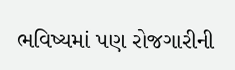ભવિષ્યમાં પણ રોજગારીની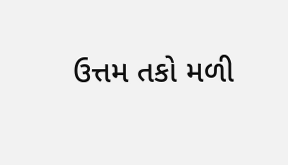ઉત્તમ તકો મળી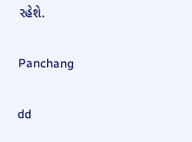રહેશે.

Panchang

dd